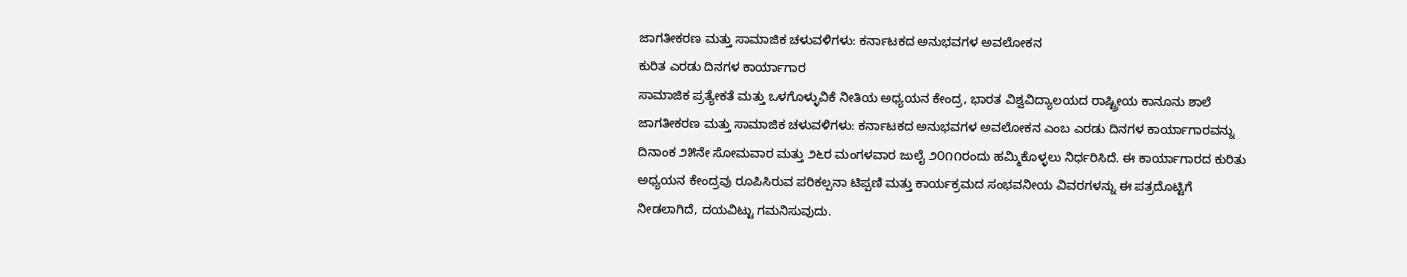ಜಾಗತೀಕರಣ ಮತ್ತು ಸಾಮಾಜಿಕ ಚಳುವಳಿಗಳು: ಕರ್ನಾಟಕದ ಅನುಭವಗಳ ಅವಲೋಕನ
ಕುರಿತ ಎರಡು ದಿನಗಳ ಕಾರ್ಯಾಗಾರ
ಸಾಮಾಜಿಕ ಪ್ರತ್ಯೇಕತೆ ಮತ್ತು ಒಳಗೊಳ್ಳುವಿಕೆ ನೀತಿಯ ಅಧ್ಯಯನ ಕೇಂದ್ರ, ಭಾರತ ವಿಶ್ವವಿದ್ಯಾಲಯದ ರಾಷ್ಟ್ರೀಯ ಕಾನೂನು ಶಾಲೆ ಜಾಗತೀಕರಣ ಮತ್ತು ಸಾಮಾಜಿಕ ಚಳುವಳಿಗಳು: ಕರ್ನಾಟಕದ ಅನುಭವಗಳ ಅವಲೋಕನ ಎಂಬ ಎರಡು ದಿನಗಳ ಕಾರ್ಯಾಗಾರವನ್ನು ದಿನಾಂಕ ೨೫ನೇ ಸೋಮವಾರ ಮತ್ತು ೨೬ರ ಮಂಗಳವಾರ ಜುಲೈ ೨೦೧೧ರಂದು ಹಮ್ಮಿಕೊಳ್ಳಲು ನಿರ್ಧರಿಸಿದೆ. ಈ ಕಾರ್ಯಾಗಾರದ ಕುರಿತು ಅಧ್ಯಯನ ಕೇಂದ್ರವು ರೂಪಿಸಿರುವ ಪರಿಕಲ್ಪನಾ ಟಿಪ್ಪಣಿ ಮತ್ತು ಕಾರ್ಯಕ್ರಮದ ಸಂಭವನೀಯ ವಿವರಗಳನ್ನು ಈ ಪತ್ರದೊಟ್ಟಿಗೆ ನೀಡಲಾಗಿದೆ, ದಯವಿಟ್ಟು ಗಮನಿಸುವುದು.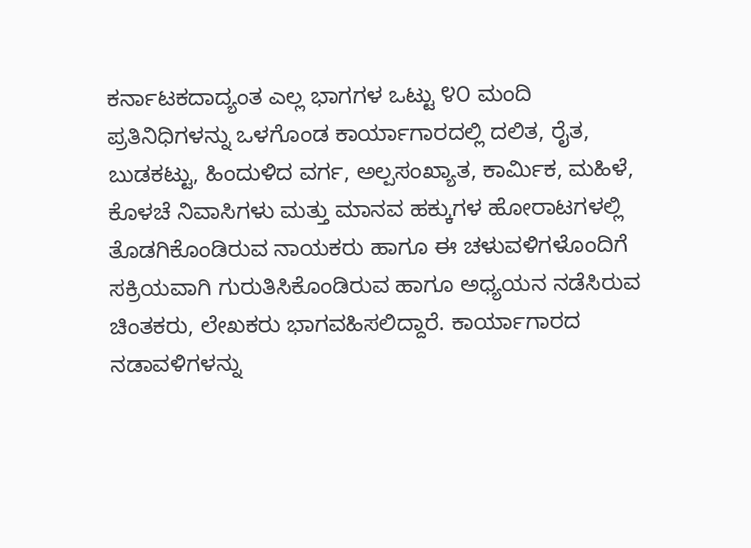ಕರ್ನಾಟಕದಾದ್ಯಂತ ಎಲ್ಲ ಭಾಗಗಳ ಒಟ್ಟು ೪೦ ಮಂದಿ ಪ್ರತಿನಿಧಿಗಳನ್ನು ಒಳಗೊಂಡ ಕಾರ್ಯಾಗಾರದಲ್ಲಿ ದಲಿತ, ರೈತ, ಬುಡಕಟ್ಟು, ಹಿಂದುಳಿದ ವರ್ಗ, ಅಲ್ಪಸಂಖ್ಯಾತ, ಕಾರ್ಮಿಕ, ಮಹಿಳೆ, ಕೊಳಚೆ ನಿವಾಸಿಗಳು ಮತ್ತು ಮಾನವ ಹಕ್ಕುಗಳ ಹೋರಾಟಗಳಲ್ಲಿ ತೊಡಗಿಕೊಂಡಿರುವ ನಾಯಕರು ಹಾಗೂ ಈ ಚಳುವಳಿಗಳೊಂದಿಗೆ ಸಕ್ರಿಯವಾಗಿ ಗುರುತಿಸಿಕೊಂಡಿರುವ ಹಾಗೂ ಅಧ್ಯಯನ ನಡೆಸಿರುವ ಚಿಂತಕರು, ಲೇಖಕರು ಭಾಗವಹಿಸಲಿದ್ದಾರೆ. ಕಾರ್ಯಾಗಾರದ ನಡಾವಳಿಗಳನ್ನು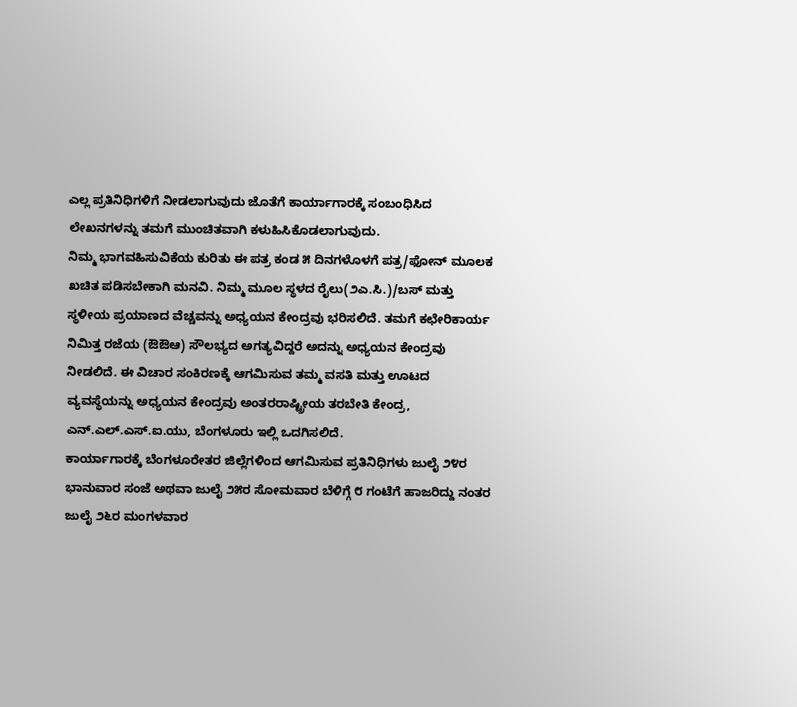ಎಲ್ಲ ಪ್ರತಿನಿಧಿಗಳಿಗೆ ನೀಡಲಾಗುವುದು ಜೊತೆಗೆ ಕಾರ್ಯಾಗಾರಕ್ಕೆ ಸಂಬಂಧಿಸಿದ ಲೇಖನಗಳನ್ನು ತಮಗೆ ಮುಂಚಿತವಾಗಿ ಕಳುಹಿಸಿಕೊಡಲಾಗುವುದು.
ನಿಮ್ಮ ಭಾಗವಹಿಸುವಿಕೆಯ ಕುರಿತು ಈ ಪತ್ರ ಕಂಡ ೫ ದಿನಗಳೊಳಗೆ ಪತ್ರ/ಫೋನ್ ಮೂಲಕ ಖಚಿತ ಪಡಿಸಬೇಕಾಗಿ ಮನವಿ. ನಿಮ್ಮ ಮೂಲ ಸ್ಥಳದ ರೈಲು(೨ಎ.ಸಿ.)/ಬಸ್ ಮತ್ತು ಸ್ಥಳೀಯ ಪ್ರಯಾಣದ ವೆಚ್ಚವನ್ನು ಅಧ್ಯಯನ ಕೇಂದ್ರವು ಭರಿಸಲಿದೆ. ತಮಗೆ ಕಛೇರಿಕಾರ್ಯ ನಿಮಿತ್ತ ರಜೆಯ (ಔಔಆ) ಸೌಲಭ್ಯದ ಅಗತ್ಯವಿದ್ದರೆ ಅದನ್ನು ಅಧ್ಯಯನ ಕೇಂದ್ರವು ನೀಡಲಿದೆ. ಈ ವಿಚಾರ ಸಂಕಿರಣಕ್ಕೆ ಆಗಮಿಸುವ ತಮ್ಮ ವಸತಿ ಮತ್ತು ಊಟದ ವ್ಯವಸ್ಥೆಯನ್ನು ಅಧ್ಯಯನ ಕೇಂದ್ರವು ಅಂತರರಾಷ್ಟ್ರೀಯ ತರಬೇತಿ ಕೇಂದ್ರ, ಎನ್.ಎಲ್.ಎಸ್.ಐ.ಯು, ಬೆಂಗಳೂರು ಇಲ್ಲಿ ಒದಗಿಸಲಿದೆ.
ಕಾರ್ಯಾಗಾರಕ್ಕೆ ಬೆಂಗಳೂರೇತರ ಜಿಲ್ಲೆಗಳಿಂದ ಆಗಮಿಸುವ ಪ್ರತಿನಿಧಿಗಳು ಜುಲೈ ೨೪ರ ಭಾನುವಾರ ಸಂಜೆ ಅಥವಾ ಜುಲೈ ೨೫ರ ಸೋಮವಾರ ಬೆಳಿಗ್ಗೆ ೮ ಗಂಟೆಗೆ ಹಾಜರಿದ್ದು ನಂತರ ಜುಲೈ ೨೬ರ ಮಂಗಳವಾರ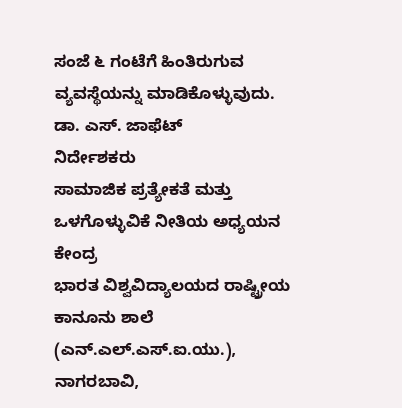ಸಂಜೆ ೬ ಗಂಟೆಗೆ ಹಿಂತಿರುಗುವ ವ್ಯವಸ್ಥೆಯನ್ನು ಮಾಡಿಕೊಳ್ಳುವುದು.
ಡಾ. ಎಸ್. ಜಾಫೆಟ್
ನಿರ್ದೇಶಕರು
ಸಾಮಾಜಿಕ ಪ್ರತ್ಯೇಕತೆ ಮತ್ತು ಒಳಗೊಳ್ಳುವಿಕೆ ನೀತಿಯ ಅಧ್ಯಯನ ಕೇಂದ್ರ
ಭಾರತ ವಿಶ್ವವಿದ್ಯಾಲಯದ ರಾಷ್ಟ್ರೀಯ ಕಾನೂನು ಶಾಲೆ (ಎನ್.ಎಲ್.ಎಸ್.ಐ.ಯು.),
ನಾಗರಬಾವಿ,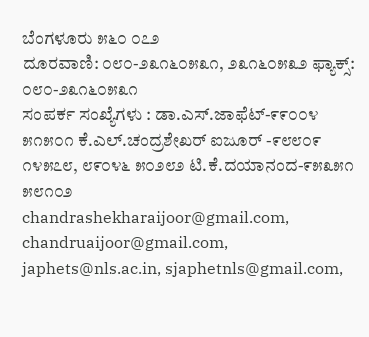ಬೆಂಗಳೂರು ೫೬೦ ೦೭೨
ದೂರವಾಣಿ: ೦೮೦-೨೩೧೬೦೫೩೧, ೨೩೧೬೦೫೩೨ ಫ್ಯಾಕ್ಸ್: ೦೮೦-೨೩೧೬೦೫೩೧
ಸಂಪರ್ಕ ಸಂಖ್ಯೆಗಳು : ಡಾ.ಎಸ್.ಜಾಫೆಟ್-೯೯೦೦೪ ೫೧೫೦೧ ಕೆ.ಎಲ್.ಚಂದ್ರಶೇಖರ್ ಐಜೂರ್ -೯೮೮೦೯ ೧೪೫೭೮, ೮೯೦೪೬ ೫೦೨೮೨ ಟಿ.ಕೆ.ದಯಾನಂದ-೯೫೩೫೧ ೫೮೧೦೨
chandrashekharaijoor@gmail.com, chandruaijoor@gmail.com, japhets@nls.ac.in, sjaphetnls@gmail.com,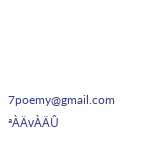7poemy@gmail.com ªÀÄvÀÄÛ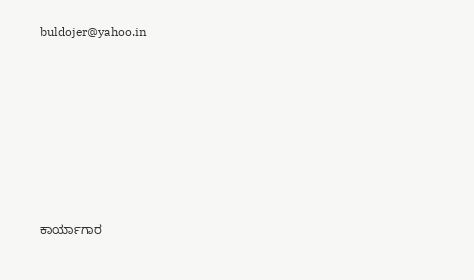buldojer@yahoo.in







ಕಾರ್ಯಾಗಾರ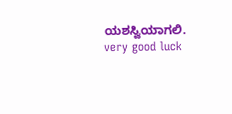ಯಶಸ್ವಿಯಾಗಲಿ.
very good luck